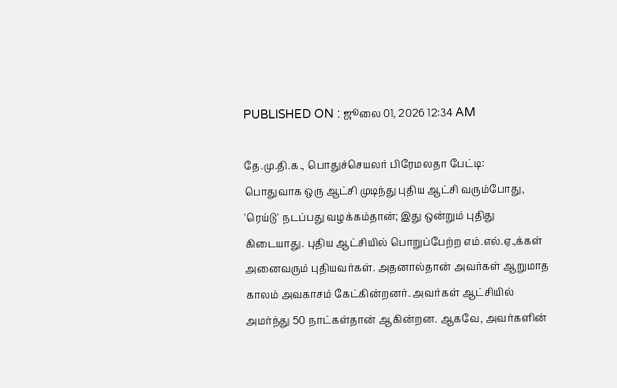PUBLISHED ON : ஜூலை 01, 2026 12:34 AM

தே.மு.தி.க., பொதுச்செயலர் பிரேமலதா பேட்டி:
பொதுவாக ஒரு ஆட்சி முடிந்து புதிய ஆட்சி வரும்போது, 'ரெய்டு' நடப்பது வழக்கம்தான்; இது ஒன்றும் புதிது கிடையாது. புதிய ஆட்சியில் பொறுப்பேற்ற எம்.எல்.ஏ.,க்கள் அனைவரும் புதியவர்கள். அதனால்தான் அவர்கள் ஆறுமாத காலம் அவகாசம் கேட்கின்றனர். அவர்கள் ஆட்சியில் அமர்ந்து 50 நாட்கள்தான் ஆகின்றன. ஆகவே, அவர்களின்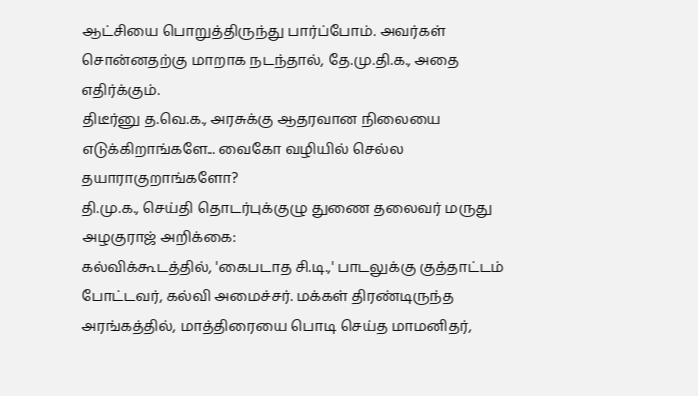ஆட்சியை பொறுத்திருந்து பார்ப்போம். அவர்கள் சொன்னதற்கு மாறாக நடந்தால், தே.மு.தி.க., அதை எதிர்க்கும்.
திடீர்னு த.வெ.க., அரசுக்கு ஆதரவான நிலையை எடுக்கிறாங்களே... வைகோ வழியில் செல்ல தயாராகுறாங்களோ?
தி.மு.க., செய்தி தொடர்புக்குழு துணை தலைவர் மருது அழகுராஜ் அறிக்கை:
கல்விக்கூடத்தில், 'கைபடாத சி.டி.,' பாடலுக்கு குத்தாட்டம் போட்டவர், கல்வி அமைச்சர். மக்கள் திரண்டிருந்த அரங்கத்தில், மாத்திரையை பொடி செய்த மாமனிதர்,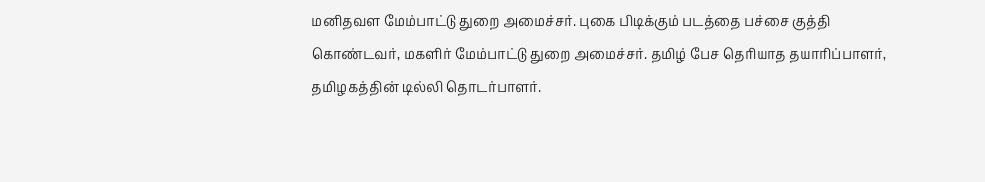மனிதவள மேம்பாட்டு துறை அமைச்சர். புகை பிடிக்கும் படத்தை பச்சை குத்தி கொண்டவர், மகளிர் மேம்பாட்டு துறை அமைச்சர். தமிழ் பேச தெரியாத தயாரிப்பாளர், தமிழகத்தின் டில்லி தொடர்பாளர்.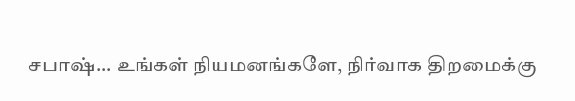சபாஷ்... உங்கள் நியமனங்களே, நிர்வாக திறமைக்கு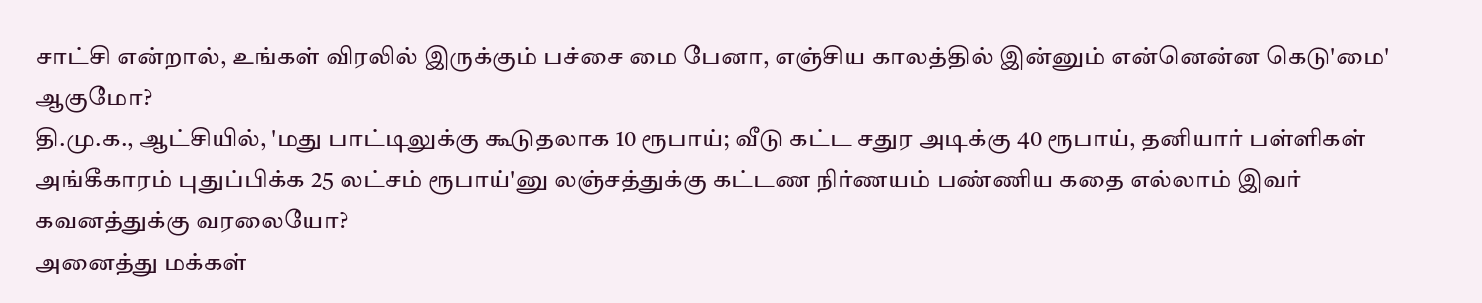சாட்சி என்றால், உங்கள் விரலில் இருக்கும் பச்சை மை பேனா, எஞ்சிய காலத்தில் இன்னும் என்னென்ன கெடு'மை' ஆகுமோ?
தி.மு.க., ஆட்சியில், 'மது பாட்டிலுக்கு கூடுதலாக 10 ரூபாய்; வீடு கட்ட சதுர அடிக்கு 40 ரூபாய், தனியார் பள்ளிகள் அங்கீகாரம் புதுப்பிக்க 25 லட்சம் ரூபாய்'னு லஞ்சத்துக்கு கட்டண நிர்ணயம் பண்ணிய கதை எல்லாம் இவர் கவனத்துக்கு வரலையோ?
அனைத்து மக்கள்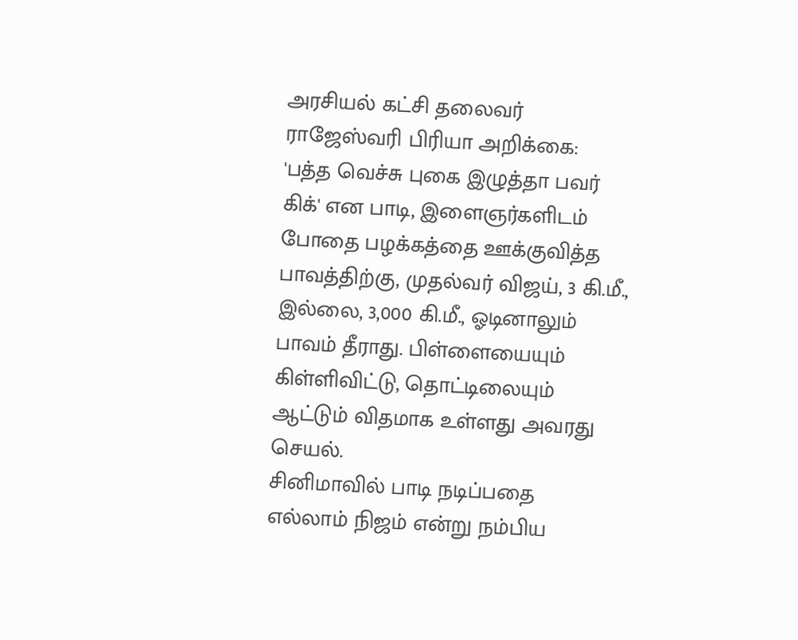அரசியல் கட்சி தலைவர் ராஜேஸ்வரி பிரியா அறிக்கை:
'பத்த வெச்சு புகை இழுத்தா பவர் கிக்' என பாடி, இளைஞர்களிடம் போதை பழக்கத்தை ஊக்குவித்த பாவத்திற்கு, முதல்வர் விஜய், 3 கி.மீ., இல்லை, 3,000 கி.மீ., ஓடினாலும் பாவம் தீராது. பிள்ளையையும் கிள்ளிவிட்டு, தொட்டிலையும் ஆட்டும் விதமாக உள்ளது அவரது செயல்.
சினிமாவில் பாடி நடிப்பதை எல்லாம் நிஜம் என்று நம்பிய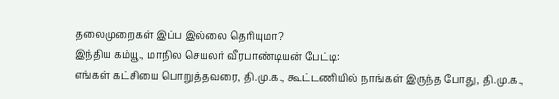தலைமுறைகள் இப்ப இல்லை தெரியுமா?
இந்திய கம்யூ., மாநில செயலர் வீரபாண்டியன் பேட்டி:
எங்கள் கட்சியை பொறுத்தவரை, தி.மு.க., கூட்டணியில் நாங்கள் இருந்த போது, தி.மு.க.,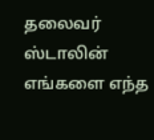தலைவர் ஸ்டாலின் எங்களை எந்த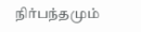நிர்பந்தமும்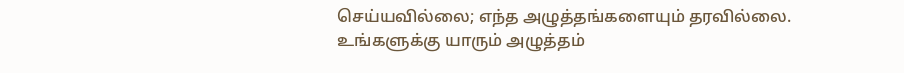செய்யவில்லை; எந்த அழுத்தங்களையும் தரவில்லை.
உங்களுக்கு யாரும் அழுத்தம்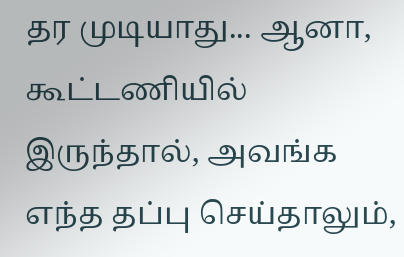தர முடியாது... ஆனா, கூட்டணியில் இருந்தால், அவங்க எந்த தப்பு செய்தாலும்,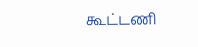கூட்டணி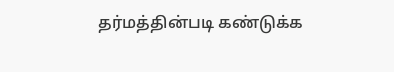தர்மத்தின்படி கண்டுக்க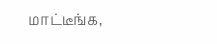மாட்டீங்க,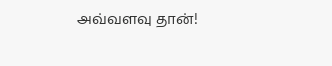அவ்வளவு தான்!